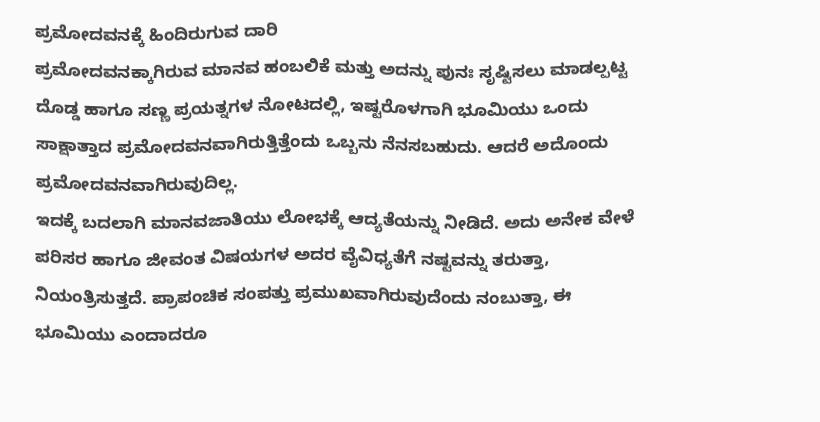ಪ್ರಮೋದವನಕ್ಕೆ ಹಿಂದಿರುಗುವ ದಾರಿ
ಪ್ರಮೋದವನಕ್ಕಾಗಿರುವ ಮಾನವ ಹಂಬಲಿಕೆ ಮತ್ತು ಅದನ್ನು ಪುನಃ ಸೃಷ್ಟಿಸಲು ಮಾಡಲ್ಪಟ್ಟ ದೊಡ್ಡ ಹಾಗೂ ಸಣ್ಣ ಪ್ರಯತ್ನಗಳ ನೋಟದಲ್ಲಿ, ಇಷ್ಟರೊಳಗಾಗಿ ಭೂಮಿಯು ಒಂದು ಸಾಕ್ಷಾತ್ತಾದ ಪ್ರಮೋದವನವಾಗಿರುತ್ತಿತ್ತೆಂದು ಒಬ್ಬನು ನೆನಸಬಹುದು. ಆದರೆ ಅದೊಂದು ಪ್ರಮೋದವನವಾಗಿರುವುದಿಲ್ಲ.
ಇದಕ್ಕೆ ಬದಲಾಗಿ ಮಾನವಜಾತಿಯು ಲೋಭಕ್ಕೆ ಆದ್ಯತೆಯನ್ನು ನೀಡಿದೆ. ಅದು ಅನೇಕ ವೇಳೆ ಪರಿಸರ ಹಾಗೂ ಜೀವಂತ ವಿಷಯಗಳ ಅದರ ವೈವಿಧ್ಯತೆಗೆ ನಷ್ಟವನ್ನು ತರುತ್ತಾ, ನಿಯಂತ್ರಿಸುತ್ತದೆ. ಪ್ರಾಪಂಚಿಕ ಸಂಪತ್ತು ಪ್ರಮುಖವಾಗಿರುವುದೆಂದು ನಂಬುತ್ತಾ, ಈ ಭೂಮಿಯು ಎಂದಾದರೂ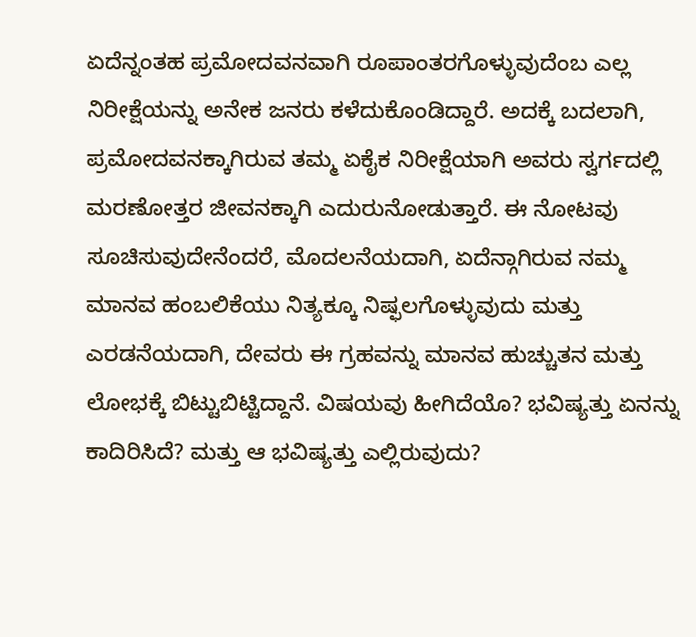ಏದೆನ್ನಂತಹ ಪ್ರಮೋದವನವಾಗಿ ರೂಪಾಂತರಗೊಳ್ಳುವುದೆಂಬ ಎಲ್ಲ ನಿರೀಕ್ಷೆಯನ್ನು ಅನೇಕ ಜನರು ಕಳೆದುಕೊಂಡಿದ್ದಾರೆ. ಅದಕ್ಕೆ ಬದಲಾಗಿ, ಪ್ರಮೋದವನಕ್ಕಾಗಿರುವ ತಮ್ಮ ಏಕೈಕ ನಿರೀಕ್ಷೆಯಾಗಿ ಅವರು ಸ್ವರ್ಗದಲ್ಲಿ ಮರಣೋತ್ತರ ಜೀವನಕ್ಕಾಗಿ ಎದುರುನೋಡುತ್ತಾರೆ. ಈ ನೋಟವು ಸೂಚಿಸುವುದೇನೆಂದರೆ, ಮೊದಲನೆಯದಾಗಿ, ಏದೆನ್ಗಾಗಿರುವ ನಮ್ಮ ಮಾನವ ಹಂಬಲಿಕೆಯು ನಿತ್ಯಕ್ಕೂ ನಿಷ್ಫಲಗೊಳ್ಳುವುದು ಮತ್ತು ಎರಡನೆಯದಾಗಿ, ದೇವರು ಈ ಗ್ರಹವನ್ನು ಮಾನವ ಹುಚ್ಚುತನ ಮತ್ತು ಲೋಭಕ್ಕೆ ಬಿಟ್ಟುಬಿಟ್ಟಿದ್ದಾನೆ. ವಿಷಯವು ಹೀಗಿದೆಯೊ? ಭವಿಷ್ಯತ್ತು ಏನನ್ನು ಕಾದಿರಿಸಿದೆ? ಮತ್ತು ಆ ಭವಿಷ್ಯತ್ತು ಎಲ್ಲಿರುವುದು?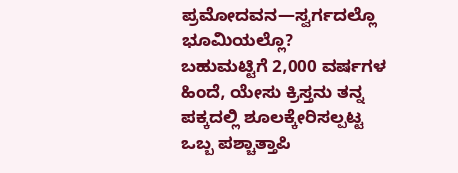ಪ್ರಮೋದವನ—ಸ್ವರ್ಗದಲ್ಲೊ ಭೂಮಿಯಲ್ಲೊ?
ಬಹುಮಟ್ಟಿಗೆ 2,000 ವರ್ಷಗಳ ಹಿಂದೆ, ಯೇಸು ಕ್ರಿಸ್ತನು ತನ್ನ ಪಕ್ಕದಲ್ಲಿ ಶೂಲಕ್ಕೇರಿಸಲ್ಪಟ್ಟ ಒಬ್ಬ ಪಶ್ಚಾತ್ತಾಪಿ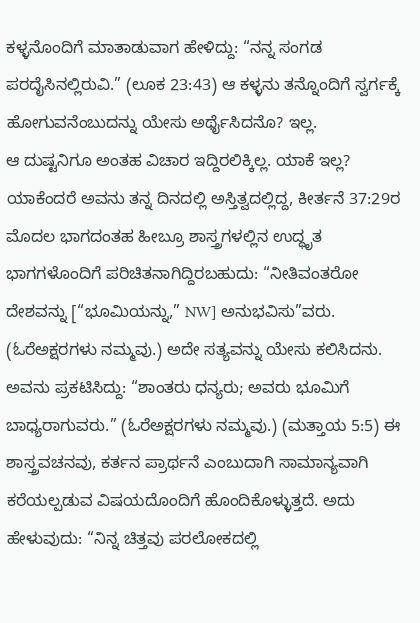ಕಳ್ಳನೊಂದಿಗೆ ಮಾತಾಡುವಾಗ ಹೇಳಿದ್ದು: “ನನ್ನ ಸಂಗಡ ಪರದೈಸಿನಲ್ಲಿರುವಿ.” (ಲೂಕ 23:43) ಆ ಕಳ್ಳನು ತನ್ನೊಂದಿಗೆ ಸ್ವರ್ಗಕ್ಕೆ ಹೋಗುವನೆಂಬುದನ್ನು ಯೇಸು ಅರ್ಥೈಸಿದನೊ? ಇಲ್ಲ.
ಆ ದುಷ್ಟನಿಗೂ ಅಂತಹ ವಿಚಾರ ಇದ್ದಿರಲಿಕ್ಕಿಲ್ಲ. ಯಾಕೆ ಇಲ್ಲ? ಯಾಕೆಂದರೆ ಅವನು ತನ್ನ ದಿನದಲ್ಲಿ ಅಸ್ತಿತ್ವದಲ್ಲಿದ್ದ, ಕೀರ್ತನೆ 37:29ರ ಮೊದಲ ಭಾಗದಂತಹ ಹೀಬ್ರೂ ಶಾಸ್ತ್ರಗಳಲ್ಲಿನ ಉದ್ಧೃತ ಭಾಗಗಳೊಂದಿಗೆ ಪರಿಚಿತನಾಗಿದ್ದಿರಬಹುದು: “ನೀತಿವಂತರೋ ದೇಶವನ್ನು [“ಭೂಮಿಯನ್ನು,” NW] ಅನುಭವಿಸು”ವರು. (ಓರೆಅಕ್ಷರಗಳು ನಮ್ಮವು.) ಅದೇ ಸತ್ಯವನ್ನು ಯೇಸು ಕಲಿಸಿದನು. ಅವನು ಪ್ರಕಟಿಸಿದ್ದು: “ಶಾಂತರು ಧನ್ಯರು; ಅವರು ಭೂಮಿಗೆ ಬಾಧ್ಯರಾಗುವರು.” (ಓರೆಅಕ್ಷರಗಳು ನಮ್ಮವು.) (ಮತ್ತಾಯ 5:5) ಈ ಶಾಸ್ತ್ರವಚನವು, ಕರ್ತನ ಪ್ರಾರ್ಥನೆ ಎಂಬುದಾಗಿ ಸಾಮಾನ್ಯವಾಗಿ ಕರೆಯಲ್ಪಡುವ ವಿಷಯದೊಂದಿಗೆ ಹೊಂದಿಕೊಳ್ಳುತ್ತದೆ. ಅದು ಹೇಳುವುದು: “ನಿನ್ನ ಚಿತ್ತವು ಪರಲೋಕದಲ್ಲಿ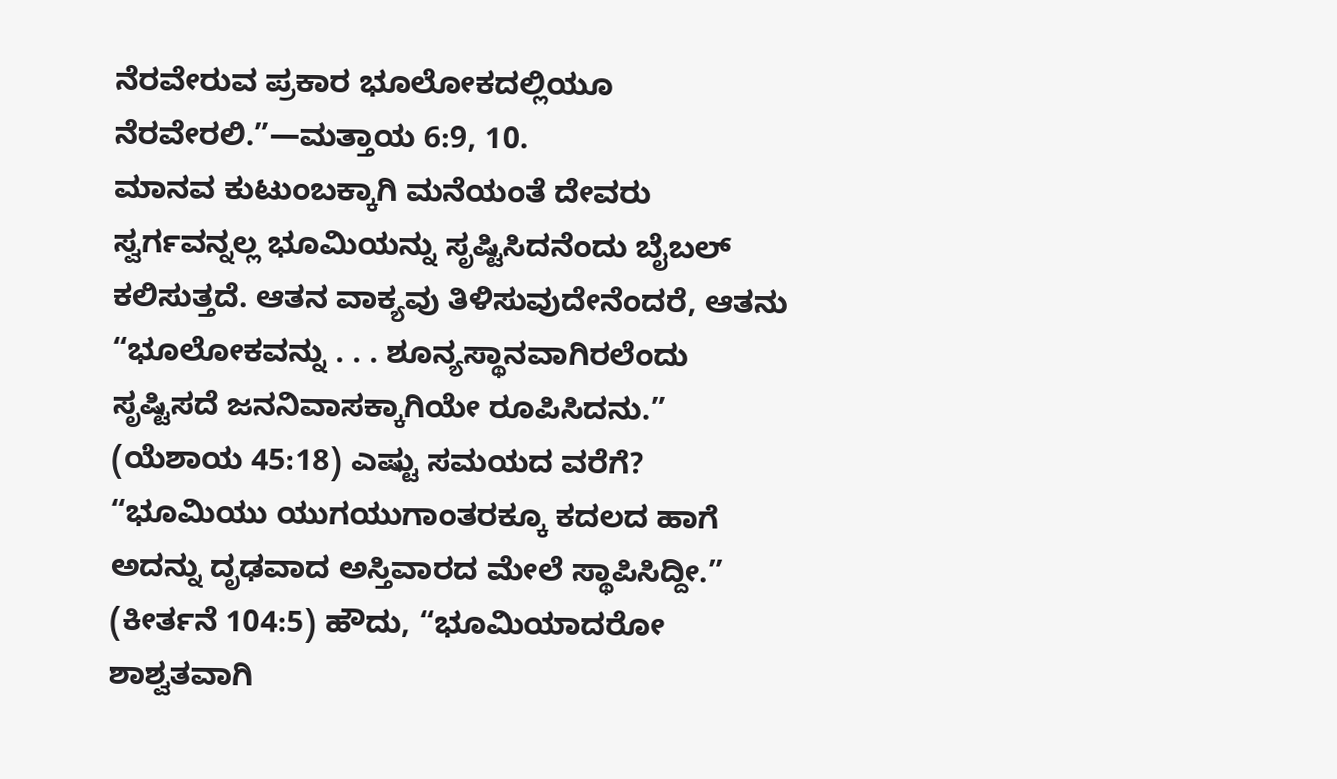ನೆರವೇರುವ ಪ್ರಕಾರ ಭೂಲೋಕದಲ್ಲಿಯೂ ನೆರವೇರಲಿ.”—ಮತ್ತಾಯ 6:9, 10.
ಮಾನವ ಕುಟುಂಬಕ್ಕಾಗಿ ಮನೆಯಂತೆ ದೇವರು ಸ್ವರ್ಗವನ್ನಲ್ಲ ಭೂಮಿಯನ್ನು ಸೃಷ್ಟಿಸಿದನೆಂದು ಬೈಬಲ್ ಕಲಿಸುತ್ತದೆ. ಆತನ ವಾಕ್ಯವು ತಿಳಿಸುವುದೇನೆಂದರೆ, ಆತನು “ಭೂಲೋಕವನ್ನು . . . ಶೂನ್ಯಸ್ಥಾನವಾಗಿರಲೆಂದು ಸೃಷ್ಟಿಸದೆ ಜನನಿವಾಸಕ್ಕಾಗಿಯೇ ರೂಪಿಸಿದನು.” (ಯೆಶಾಯ 45:18) ಎಷ್ಟು ಸಮಯದ ವರೆಗೆ? “ಭೂಮಿಯು ಯುಗಯುಗಾಂತರಕ್ಕೂ ಕದಲದ ಹಾಗೆ ಅದನ್ನು ದೃಢವಾದ ಅಸ್ತಿವಾರದ ಮೇಲೆ ಸ್ಥಾಪಿಸಿದ್ದೀ.” (ಕೀರ್ತನೆ 104:5) ಹೌದು, “ಭೂಮಿಯಾದರೋ ಶಾಶ್ವತವಾಗಿ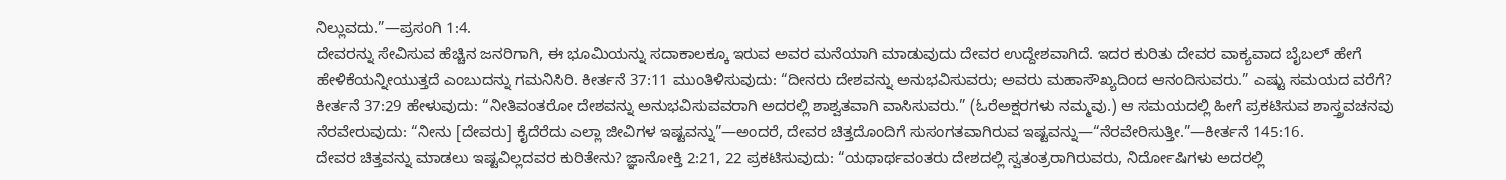ನಿಲ್ಲುವದು.”—ಪ್ರಸಂಗಿ 1:4.
ದೇವರನ್ನು ಸೇವಿಸುವ ಹೆಚ್ಚಿನ ಜನರಿಗಾಗಿ, ಈ ಭೂಮಿಯನ್ನು ಸದಾಕಾಲಕ್ಕೂ ಇರುವ ಅವರ ಮನೆಯಾಗಿ ಮಾಡುವುದು ದೇವರ ಉದ್ದೇಶವಾಗಿದೆ. ಇದರ ಕುರಿತು ದೇವರ ವಾಕ್ಯವಾದ ಬೈಬಲ್ ಹೇಗೆ ಹೇಳಿಕೆಯನ್ನೀಯುತ್ತದೆ ಎಂಬುದನ್ನು ಗಮನಿಸಿರಿ. ಕೀರ್ತನೆ 37:11 ಮುಂತಿಳಿಸುವುದು: “ದೀನರು ದೇಶವನ್ನು ಅನುಭವಿಸುವರು; ಅವರು ಮಹಾಸೌಖ್ಯದಿಂದ ಆನಂದಿಸುವರು.” ಎಷ್ಟು ಸಮಯದ ವರೆಗೆ? ಕೀರ್ತನೆ 37:29 ಹೇಳುವುದು: “ನೀತಿವಂತರೋ ದೇಶವನ್ನು ಅನುಭವಿಸುವವರಾಗಿ ಅದರಲ್ಲಿ ಶಾಶ್ವತವಾಗಿ ವಾಸಿಸುವರು.” (ಓರೆಅಕ್ಷರಗಳು ನಮ್ಮವು.) ಆ ಸಮಯದಲ್ಲಿ ಹೀಗೆ ಪ್ರಕಟಿಸುವ ಶಾಸ್ತ್ರವಚನವು ನೆರವೇರುವುದು: “ನೀನು [ದೇವರು] ಕೈದೆರೆದು ಎಲ್ಲಾ ಜೀವಿಗಳ ಇಷ್ಟವನ್ನು”—ಅಂದರೆ, ದೇವರ ಚಿತ್ತದೊಂದಿಗೆ ಸುಸಂಗತವಾಗಿರುವ ಇಷ್ಟವನ್ನು—“ನೆರವೇರಿಸುತ್ತೀ.”—ಕೀರ್ತನೆ 145:16.
ದೇವರ ಚಿತ್ತವನ್ನು ಮಾಡಲು ಇಷ್ಟವಿಲ್ಲದವರ ಕುರಿತೇನು? ಜ್ಞಾನೋಕ್ತಿ 2:21, 22 ಪ್ರಕಟಿಸುವುದು: “ಯಥಾರ್ಥವಂತರು ದೇಶದಲ್ಲಿ ಸ್ವತಂತ್ರರಾಗಿರುವರು, ನಿರ್ದೋಷಿಗಳು ಅದರಲ್ಲಿ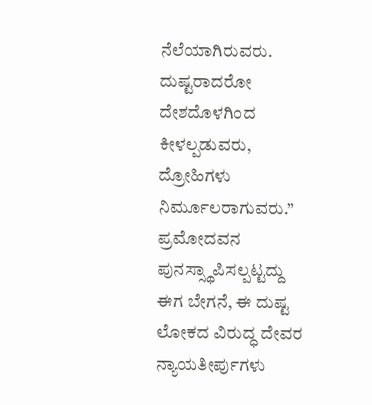ನೆಲೆಯಾಗಿರುವರು. ದುಷ್ಟರಾದರೋ ದೇಶದೊಳಗಿಂದ ಕೀಳಲ್ಪಡುವರು, ದ್ರೋಹಿಗಳು ನಿರ್ಮೂಲರಾಗುವರು.”
ಪ್ರಮೋದವನ ಪುನಸ್ಸ್ಥಾಪಿಸಲ್ಪಟ್ಟದ್ದು
ಈಗ ಬೇಗನೆ, ಈ ದುಷ್ಟ ಲೋಕದ ವಿರುದ್ಧ ದೇವರ ನ್ಯಾಯತೀರ್ಪುಗಳು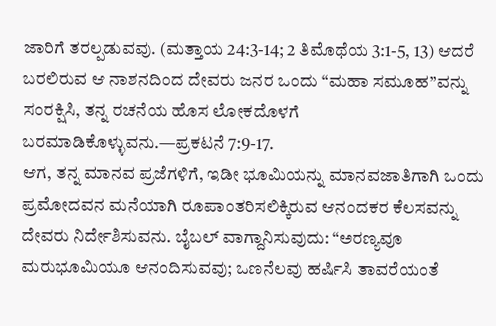ಜಾರಿಗೆ ತರಲ್ಪಡುವವು. (ಮತ್ತಾಯ 24:3-14; 2 ತಿಮೊಥೆಯ 3:1-5, 13) ಆದರೆ ಬರಲಿರುವ ಆ ನಾಶನದಿಂದ ದೇವರು ಜನರ ಒಂದು “ಮಹಾ ಸಮೂಹ”ವನ್ನು ಸಂರಕ್ಷಿಸಿ, ತನ್ನ ರಚನೆಯ ಹೊಸ ಲೋಕದೊಳಗೆ ಬರಮಾಡಿಕೊಳ್ಳುವನು.—ಪ್ರಕಟನೆ 7:9-17.
ಆಗ, ತನ್ನ ಮಾನವ ಪ್ರಜೆಗಳಿಗೆ, ಇಡೀ ಭೂಮಿಯನ್ನು ಮಾನವಜಾತಿಗಾಗಿ ಒಂದು ಪ್ರಮೋದವನ ಮನೆಯಾಗಿ ರೂಪಾಂತರಿಸಲಿಕ್ಕಿರುವ ಆನಂದಕರ ಕೆಲಸವನ್ನು ದೇವರು ನಿರ್ದೇಶಿಸುವನು. ಬೈಬಲ್ ವಾಗ್ದಾನಿಸುವುದು: “ಅರಣ್ಯವೂ ಮರುಭೂಮಿಯೂ ಆನಂದಿಸುವವು; ಒಣನೆಲವು ಹರ್ಷಿಸಿ ತಾವರೆಯಂತೆ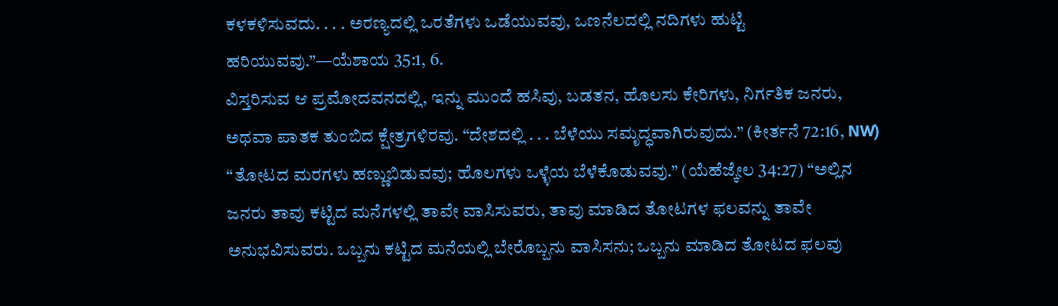ಕಳಕಳಿಸುವದು. . . . ಅರಣ್ಯದಲ್ಲಿ ಒರತೆಗಳು ಒಡೆಯುವವು, ಒಣನೆಲದಲ್ಲಿ ನದಿಗಳು ಹುಟ್ಟಿ ಹರಿಯುವವು.”—ಯೆಶಾಯ 35:1, 6.
ವಿಸ್ತರಿಸುವ ಆ ಪ್ರಮೋದವನದಲ್ಲಿ, ಇನ್ನು ಮುಂದೆ ಹಸಿವು, ಬಡತನ, ಹೊಲಸು ಕೇರಿಗಳು, ನಿರ್ಗತಿಕ ಜನರು, ಅಥವಾ ಪಾತಕ ತುಂಬಿದ ಕ್ಷೇತ್ರಗಳಿರವು. “ದೇಶದಲ್ಲಿ . . . ಬೆಳೆಯು ಸಮೃದ್ಧವಾಗಿರುವುದು.” (ಕೀರ್ತನೆ 72:16, NW) “ತೋಟದ ಮರಗಳು ಹಣ್ಣುಬಿಡುವವು; ಹೊಲಗಳು ಒಳ್ಳೆಯ ಬೆಳೆಕೊಡುವವು.” (ಯೆಹೆಜ್ಕೇಲ 34:27) “ಅಲ್ಲಿನ ಜನರು ತಾವು ಕಟ್ಟಿದ ಮನೆಗಳಲ್ಲಿ ತಾವೇ ವಾಸಿಸುವರು, ತಾವು ಮಾಡಿದ ತೋಟಗಳ ಫಲವನ್ನು ತಾವೇ ಅನುಭವಿಸುವರು. ಒಬ್ಬನು ಕಟ್ಟಿದ ಮನೆಯಲ್ಲಿ ಬೇರೊಬ್ಬನು ವಾಸಿಸನು; ಒಬ್ಬನು ಮಾಡಿದ ತೋಟದ ಫಲವು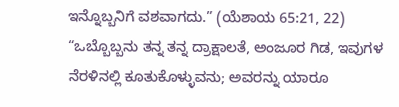ಇನ್ನೊಬ್ಬನಿಗೆ ವಶವಾಗದು.” (ಯೆಶಾಯ 65:21, 22) “ಒಬ್ಬೊಬ್ಬನು ತನ್ನ ತನ್ನ ದ್ರಾಕ್ಷಾಲತೆ, ಅಂಜೂರ ಗಿಡ, ಇವುಗಳ ನೆರಳಿನಲ್ಲಿ ಕೂತುಕೊಳ್ಳುವನು; ಅವರನ್ನು ಯಾರೂ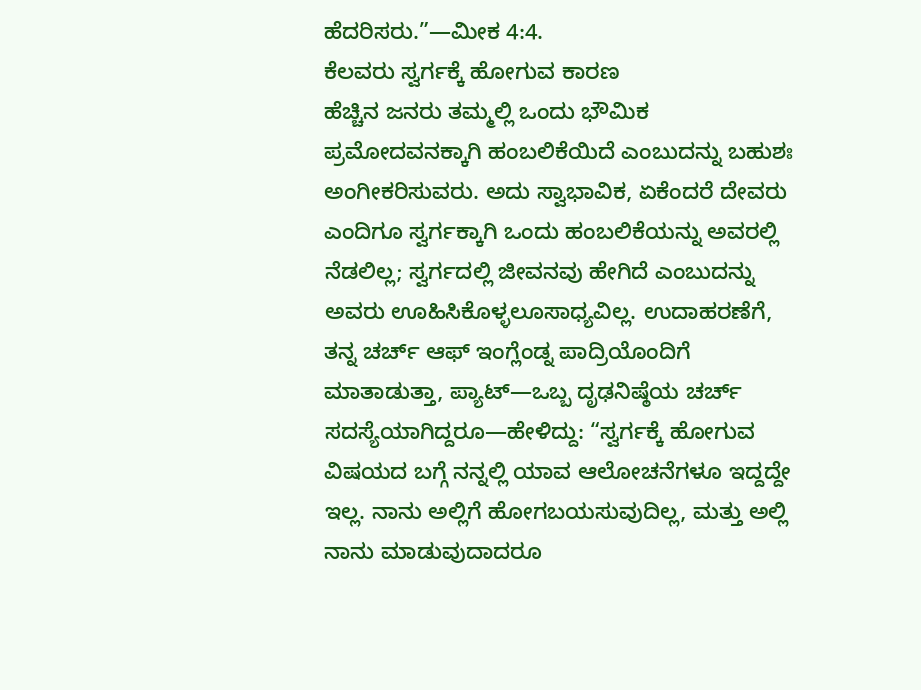ಹೆದರಿಸರು.”—ಮೀಕ 4:4.
ಕೆಲವರು ಸ್ವರ್ಗಕ್ಕೆ ಹೋಗುವ ಕಾರಣ
ಹೆಚ್ಚಿನ ಜನರು ತಮ್ಮಲ್ಲಿ ಒಂದು ಭೌಮಿಕ ಪ್ರಮೋದವನಕ್ಕಾಗಿ ಹಂಬಲಿಕೆಯಿದೆ ಎಂಬುದನ್ನು ಬಹುಶಃ ಅಂಗೀಕರಿಸುವರು. ಅದು ಸ್ವಾಭಾವಿಕ, ಏಕೆಂದರೆ ದೇವರು ಎಂದಿಗೂ ಸ್ವರ್ಗಕ್ಕಾಗಿ ಒಂದು ಹಂಬಲಿಕೆಯನ್ನು ಅವರಲ್ಲಿ ನೆಡಲಿಲ್ಲ; ಸ್ವರ್ಗದಲ್ಲಿ ಜೀವನವು ಹೇಗಿದೆ ಎಂಬುದನ್ನು ಅವರು ಊಹಿಸಿಕೊಳ್ಳಲೂಸಾಧ್ಯವಿಲ್ಲ. ಉದಾಹರಣೆಗೆ, ತನ್ನ ಚರ್ಚ್ ಆಫ್ ಇಂಗ್ಲೆಂಡ್ನ ಪಾದ್ರಿಯೊಂದಿಗೆ ಮಾತಾಡುತ್ತಾ, ಪ್ಯಾಟ್—ಒಬ್ಬ ದೃಢನಿಷ್ಠೆಯ ಚರ್ಚ್ ಸದಸ್ಯೆಯಾಗಿದ್ದರೂ—ಹೇಳಿದ್ದು: “ಸ್ವರ್ಗಕ್ಕೆ ಹೋಗುವ ವಿಷಯದ ಬಗ್ಗೆ ನನ್ನಲ್ಲಿ ಯಾವ ಆಲೋಚನೆಗಳೂ ಇದ್ದದ್ದೇ ಇಲ್ಲ. ನಾನು ಅಲ್ಲಿಗೆ ಹೋಗಬಯಸುವುದಿಲ್ಲ, ಮತ್ತು ಅಲ್ಲಿ ನಾನು ಮಾಡುವುದಾದರೂ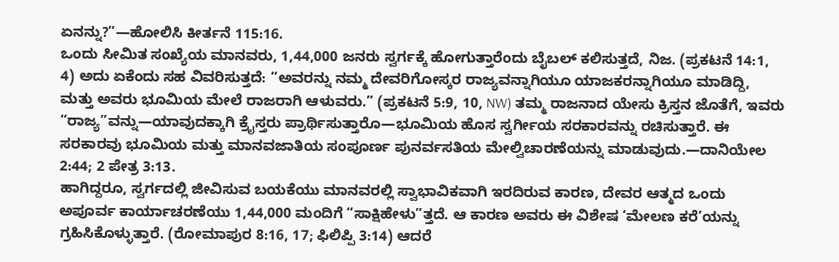ಏನನ್ನು?”—ಹೋಲಿಸಿ ಕೀರ್ತನೆ 115:16.
ಒಂದು ಸೀಮಿತ ಸಂಖ್ಯೆಯ ಮಾನವರು, 1,44,000 ಜನರು ಸ್ವರ್ಗಕ್ಕೆ ಹೋಗುತ್ತಾರೆಂದು ಬೈಬಲ್ ಕಲಿಸುತ್ತದೆ, ನಿಜ. (ಪ್ರಕಟನೆ 14:1, 4) ಅದು ಏಕೆಂದು ಸಹ ವಿವರಿಸುತ್ತದೆ: “ಅವರನ್ನು ನಮ್ಮ ದೇವರಿಗೋಸ್ಕರ ರಾಜ್ಯವನ್ನಾಗಿಯೂ ಯಾಜಕರನ್ನಾಗಿಯೂ ಮಾಡಿದ್ದಿ, ಮತ್ತು ಅವರು ಭೂಮಿಯ ಮೇಲೆ ರಾಜರಾಗಿ ಆಳುವರು.” (ಪ್ರಕಟನೆ 5:9, 10, NW) ತಮ್ಮ ರಾಜನಾದ ಯೇಸು ಕ್ರಿಸ್ತನ ಜೊತೆಗೆ, ಇವರು “ರಾಜ್ಯ”ವನ್ನು—ಯಾವುದಕ್ಕಾಗಿ ಕ್ರೈಸ್ತರು ಪ್ರಾರ್ಥಿಸುತ್ತಾರೊ—ಭೂಮಿಯ ಹೊಸ ಸ್ವರ್ಗೀಯ ಸರಕಾರವನ್ನು ರಚಿಸುತ್ತಾರೆ. ಈ ಸರಕಾರವು ಭೂಮಿಯ ಮತ್ತು ಮಾನವಜಾತಿಯ ಸಂಪೂರ್ಣ ಪುನರ್ವಸತಿಯ ಮೇಲ್ವಿಚಾರಣೆಯನ್ನು ಮಾಡುವುದು.—ದಾನಿಯೇಲ 2:44; 2 ಪೇತ್ರ 3:13.
ಹಾಗಿದ್ದರೂ, ಸ್ವರ್ಗದಲ್ಲಿ ಜೀವಿಸುವ ಬಯಕೆಯು ಮಾನವರಲ್ಲಿ ಸ್ವಾಭಾವಿಕವಾಗಿ ಇರದಿರುವ ಕಾರಣ, ದೇವರ ಆತ್ಮದ ಒಂದು ಅಪೂರ್ವ ಕಾರ್ಯಾಚರಣೆಯು 1,44,000 ಮಂದಿಗೆ “ಸಾಕ್ಷಿಹೇಳು”ತ್ತದೆ. ಆ ಕಾರಣ ಅವರು ಈ ವಿಶೇಷ ‘ಮೇಲಣ ಕರೆ’ಯನ್ನು ಗ್ರಹಿಸಿಕೊಳ್ಳುತ್ತಾರೆ. (ರೋಮಾಪುರ 8:16, 17; ಫಿಲಿಪ್ಪಿ 3:14) ಆದರೆ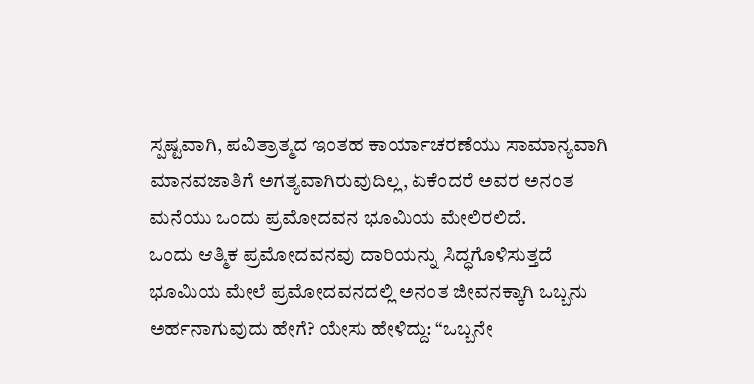ಸ್ಪಷ್ಟವಾಗಿ, ಪವಿತ್ರಾತ್ಮದ ಇಂತಹ ಕಾರ್ಯಾಚರಣೆಯು ಸಾಮಾನ್ಯವಾಗಿ ಮಾನವಜಾತಿಗೆ ಅಗತ್ಯವಾಗಿರುವುದಿಲ್ಲ, ಏಕೆಂದರೆ ಅವರ ಅನಂತ ಮನೆಯು ಒಂದು ಪ್ರಮೋದವನ ಭೂಮಿಯ ಮೇಲಿರಲಿದೆ.
ಒಂದು ಆತ್ಮಿಕ ಪ್ರಮೋದವನವು ದಾರಿಯನ್ನು ಸಿದ್ಧಗೊಳಿಸುತ್ತದೆ
ಭೂಮಿಯ ಮೇಲೆ ಪ್ರಮೋದವನದಲ್ಲಿ ಅನಂತ ಜೀವನಕ್ಕಾಗಿ ಒಬ್ಬನು ಅರ್ಹನಾಗುವುದು ಹೇಗೆ? ಯೇಸು ಹೇಳಿದ್ದು: “ಒಬ್ಬನೇ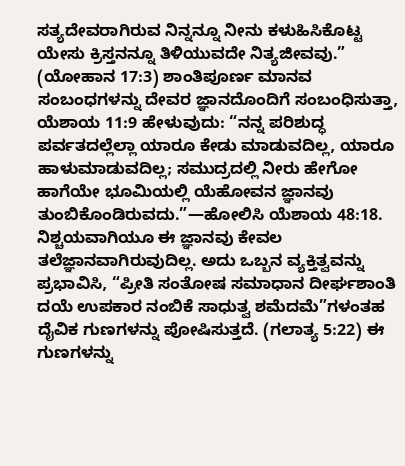ಸತ್ಯದೇವರಾಗಿರುವ ನಿನ್ನನ್ನೂ ನೀನು ಕಳುಹಿಸಿಕೊಟ್ಟ ಯೇಸು ಕ್ರಿಸ್ತನನ್ನೂ ತಿಳಿಯುವದೇ ನಿತ್ಯಜೀವವು.” (ಯೋಹಾನ 17:3) ಶಾಂತಿಪೂರ್ಣ ಮಾನವ ಸಂಬಂಧಗಳನ್ನು ದೇವರ ಜ್ಞಾನದೊಂದಿಗೆ ಸಂಬಂಧಿಸುತ್ತಾ, ಯೆಶಾಯ 11:9 ಹೇಳುವುದು: “ನನ್ನ ಪರಿಶುದ್ಧ ಪರ್ವತದಲ್ಲೆಲ್ಲಾ ಯಾರೂ ಕೇಡು ಮಾಡುವದಿಲ್ಲ, ಯಾರೂ ಹಾಳುಮಾಡುವದಿಲ್ಲ; ಸಮುದ್ರದಲ್ಲಿ ನೀರು ಹೇಗೋ ಹಾಗೆಯೇ ಭೂಮಿಯಲ್ಲಿ ಯೆಹೋವನ ಜ್ಞಾನವು ತುಂಬಿಕೊಂಡಿರುವದು.”—ಹೋಲಿಸಿ ಯೆಶಾಯ 48:18.
ನಿಶ್ಚಯವಾಗಿಯೂ ಈ ಜ್ಞಾನವು ಕೇವಲ ತಲೆಜ್ಞಾನವಾಗಿರುವುದಿಲ್ಲ. ಅದು ಒಬ್ಬನ ವ್ಯಕ್ತಿತ್ವವನ್ನು ಪ್ರಭಾವಿಸಿ, “ಪ್ರೀತಿ ಸಂತೋಷ ಸಮಾಧಾನ ದೀರ್ಘಶಾಂತಿ ದಯೆ ಉಪಕಾರ ನಂಬಿಕೆ ಸಾಧುತ್ವ ಶಮೆದಮೆ”ಗಳಂತಹ ದೈವಿಕ ಗುಣಗಳನ್ನು ಪೋಷಿಸುತ್ತದೆ. (ಗಲಾತ್ಯ 5:22) ಈ ಗುಣಗಳನ್ನು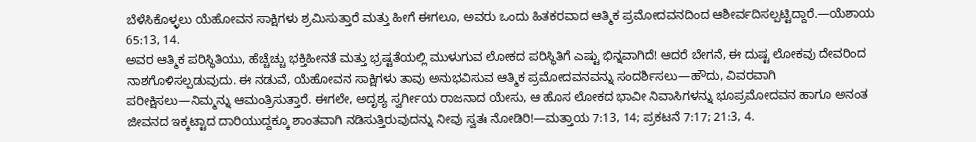ಬೆಳೆಸಿಕೊಳ್ಳಲು ಯೆಹೋವನ ಸಾಕ್ಷಿಗಳು ಶ್ರಮಿಸುತ್ತಾರೆ ಮತ್ತು ಹೀಗೆ ಈಗಲೂ, ಅವರು ಒಂದು ಹಿತಕರವಾದ ಆತ್ಮಿಕ ಪ್ರಮೋದವನದಿಂದ ಆಶೀರ್ವದಿಸಲ್ಪಟ್ಟಿದ್ದಾರೆ.—ಯೆಶಾಯ 65:13, 14.
ಅವರ ಆತ್ಮಿಕ ಪರಿಸ್ಥಿತಿಯು, ಹೆಚ್ಚೆಚ್ಚು ಭಕ್ತಿಹೀನತೆ ಮತ್ತು ಭ್ರಷ್ಟತೆಯಲ್ಲಿ ಮುಳುಗುವ ಲೋಕದ ಪರಿಸ್ಥಿತಿಗೆ ಎಷ್ಟು ಭಿನ್ನವಾಗಿದೆ! ಆದರೆ ಬೇಗನೆ, ಈ ದುಷ್ಟ ಲೋಕವು ದೇವರಿಂದ ನಾಶಗೊಳಿಸಲ್ಪಡುವುದು. ಈ ನಡುವೆ, ಯೆಹೋವನ ಸಾಕ್ಷಿಗಳು ತಾವು ಅನುಭವಿಸುವ ಆತ್ಮಿಕ ಪ್ರಮೋದವನವನ್ನು ಸಂದರ್ಶಿಸಲು—ಹೌದು, ವಿವರವಾಗಿ ಪರೀಕ್ಷಿಸಲು—ನಿಮ್ಮನ್ನು ಆಮಂತ್ರಿಸುತ್ತಾರೆ. ಈಗಲೇ, ಅದೃಶ್ಯ ಸ್ವರ್ಗೀಯ ರಾಜನಾದ ಯೇಸು, ಆ ಹೊಸ ಲೋಕದ ಭಾವೀ ನಿವಾಸಿಗಳನ್ನು ಭೂಪ್ರಮೋದವನ ಹಾಗೂ ಅನಂತ ಜೀವನದ ಇಕ್ಕಟ್ಟಾದ ದಾರಿಯುದ್ದಕ್ಕೂ ಶಾಂತವಾಗಿ ನಡಿಸುತ್ತಿರುವುದನ್ನು ನೀವು ಸ್ವತಃ ನೋಡಿರಿ!—ಮತ್ತಾಯ 7:13, 14; ಪ್ರಕಟನೆ 7:17; 21:3, 4.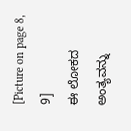[Picture on page 8, 9]
ಈ ಲೋಕದ ಅಂತ್ಯವನ್ನು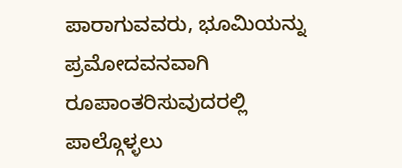ಪಾರಾಗುವವರು, ಭೂಮಿಯನ್ನು ಪ್ರಮೋದವನವಾಗಿ ರೂಪಾಂತರಿಸುವುದರಲ್ಲಿ ಪಾಲ್ಗೊಳ್ಳಲು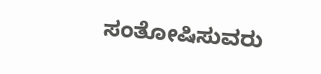ಸಂತೋಷಿಸುವರು